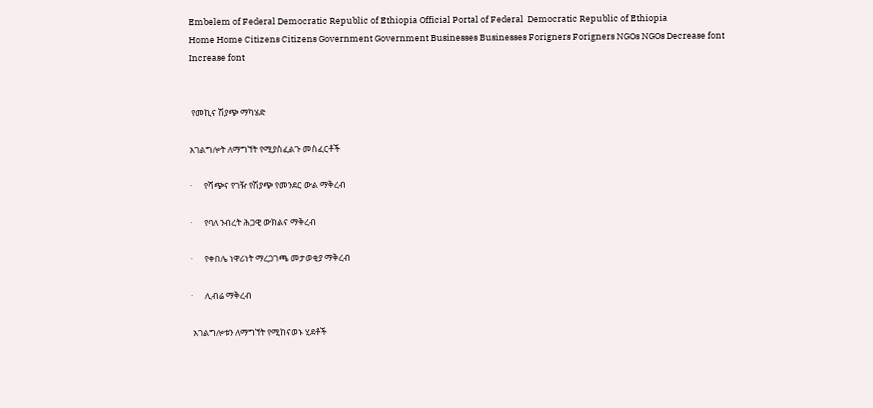Embelem of Federal Democratic Republic of Ethiopia Official Portal of Federal  Democratic Republic of Ethiopia
Home Home Citizens Citizens Government Government Businesses Businesses Forigners Forigners NGOs NGOs Decrease font Increase font


 የመኪና ሽያጭ ማካሄድ

አገልግሎት ለማግኘት የሚያስፈልጉ መስፈርቶች

·      የሻጭና የገዥ የሽያጭ የመንደር ውል ማቅረብ

·      የባለ ንብረት ሕጋዊ ውክልና ማቅረብ

·      የቀበሌ ነዋሪነት ማረጋገጫ መታወቂያ ማቅረብ

·      ሊብሬ ማቅረብ

 አገልግሎቱን ለማግኘት የሚከናወኑ ሂደቶች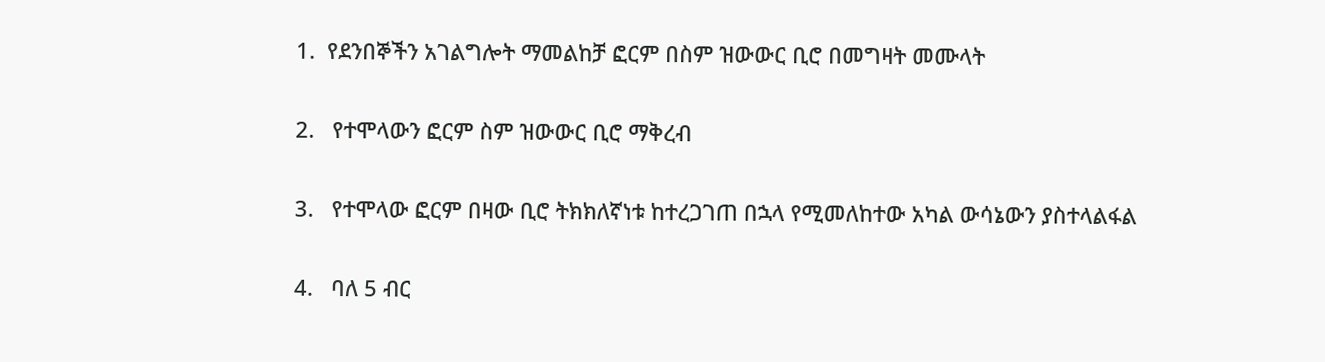1.  የደንበኞችን አገልግሎት ማመልከቻ ፎርም በስም ዝውውር ቢሮ በመግዛት መሙላት

2.   የተሞላውን ፎርም ስም ዝውውር ቢሮ ማቅረብ

3.   የተሞላው ፎርም በዛው ቢሮ ትክክለኛነቱ ከተረጋገጠ በኋላ የሚመለከተው አካል ውሳኔውን ያስተላልፋል

4.   ባለ 5 ብር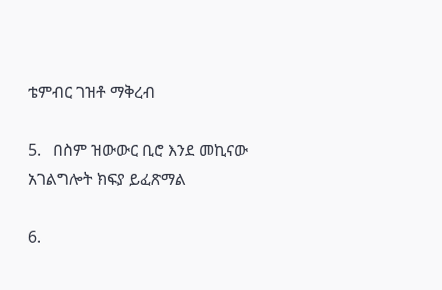ቴምብር ገዝቶ ማቅረብ

5.   በስም ዝውውር ቢሮ እንደ መኪናው አገልግሎት ክፍያ ይፈጽማል

6.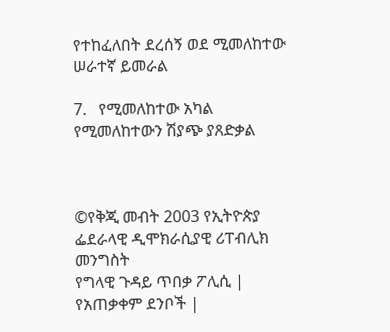የተከፈለበት ደረሰኝ ወደ ሚመለከተው ሠራተኛ ይመራል

7.   የሚመለከተው አካል የሚመለከተውን ሽያጭ ያጸድቃል



©የቅጂ መብት 2003 የኢትዮጵያ ፌደራላዊ ዲሞክራሲያዊ ሪፐብሊክ መንግስት
የግላዊ ጉዳይ ጥበቃ ፖሊሲ |  የአጠቃቀም ደንቦች |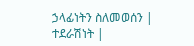ኃላፊነትን ስለመወሰን |
ተደራሽነት |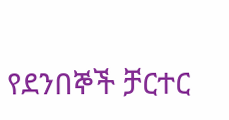የደንበኞች ቻርተር